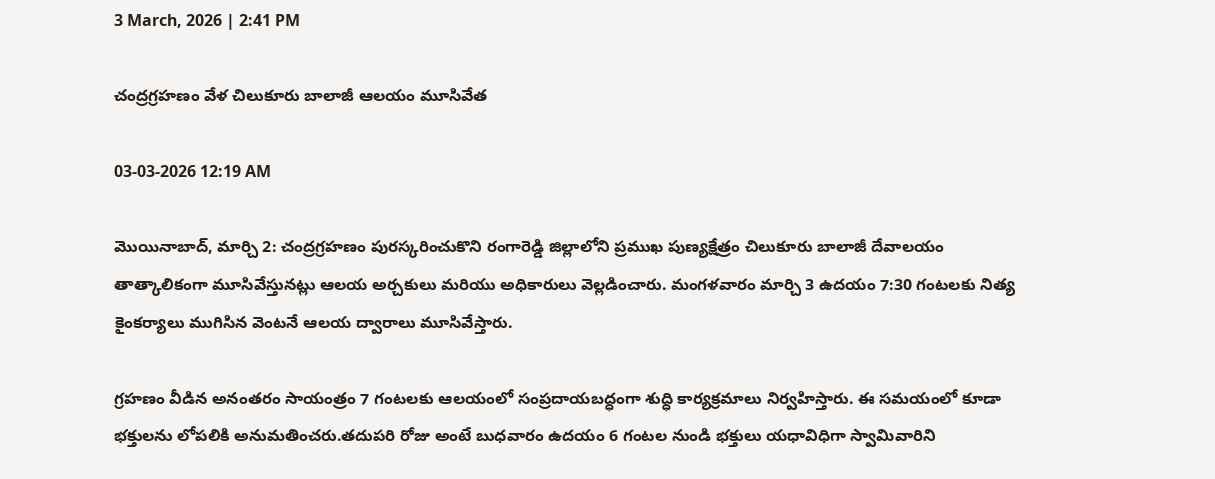3 March, 2026 | 2:41 PM

చంద్రగ్రహణం వేళ చిలుకూరు బాలాజీ ఆలయం మూసివేత

03-03-2026 12:19 AM

మొయినాబాద్, మార్చి 2: చంద్రగ్రహణం పురస్కరించుకొని రంగారెడ్డి జిల్లాలోని ప్రముఖ పుణ్యక్షేత్రం చిలుకూరు బాలాజీ దేవాలయం తాత్కాలికంగా మూసివేస్తునట్లు ఆలయ అర్చకులు మరియు అధికారులు వెల్లడించారు. మంగళవారం మార్చి 3 ఉదయం 7:30 గంటలకు నిత్య కైంకర్యాలు ముగిసిన వెంటనే ఆలయ ద్వారాలు మూసివేస్తారు.

గ్రహణం వీడిన అనంతరం సాయంత్రం 7 గంటలకు ఆలయంలో సంప్రదాయబద్ధంగా శుద్ధి కార్యక్రమాలు నిర్వహిస్తారు. ఈ సమయంలో కూడా భక్తులను లోపలికి అనుమతించరు.తదుపరి రోజు అంటే బుధవారం ఉదయం 6 గంటల నుండి భక్తులు యధావిధిగా స్వామివారిని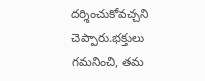దర్శించుకోవచ్చని చెప్పారు.భక్తులు గమనించి, తమ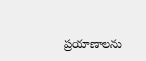ప్రయాణాలను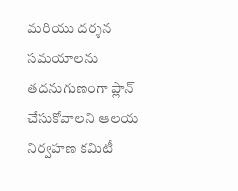మరియు దర్శన సమయాలను తదనుగుణంగా ప్లాన్ చేసుకోవాలని ఆలయ నిర్వహణ కమిటీ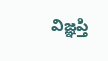విజ్ఞప్తి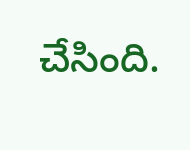చేసింది.